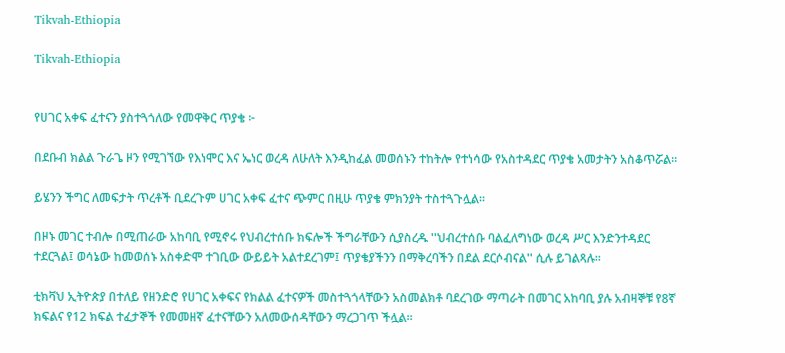Tikvah-Ethiopia

Tikvah-Ethiopia


የሀገር አቀፍ ፈተናን ያስተጓጎለው የመዋቅር ጥያቄ ፦

በደቡብ ክልል ጉራጌ ዞን የሚገኘው የእነሞር እና ኤነር ወረዳ ለሁለት እንዲከፈል መወሰኑን ተከትሎ የተነሳው የአስተዳደር ጥያቄ አመታትን አስቆጥሯል።

ይሄንን ችግር ለመፍታት ጥረቶች ቢደረጉም ሀገር አቀፍ ፈተና ጭምር በዚሁ ጥያቄ ምክንያት ተስተጓጉሏል።

በዞኑ መገር ተብሎ በሚጠራው አከባቢ የሚኖሩ የህብረተሰቡ ክፍሎች ችግራቸውን ሲያስረዱ ''ህብረተሰቡ ባልፈለግነው ወረዳ ሥር እንድንተዳደር ተደርጓል፤ ወሳኔው ከመወሰኑ አስቀድሞ ተገቢው ውይይት አልተደረገም፤ ጥያቄያችንን በማቅረባችን በደል ደርሶብናል'' ሲሉ ይገልጻሉ።

ቲክቫህ ኢትዮጵያ በተለይ የዘንድሮ የሀገር አቀፍና የክልል ፈተናዎች መስተጓጎላቸውን አስመልክቶ ባደረገው ማጣራት በመገር አከባቢ ያሉ አብዛኞቹ የ8ኛ ክፍልና የ12 ክፍል ተፈታኞች የመመዘኛ ፈተናቸውን አለመውሰዳቸውን ማረጋገጥ ችሏል።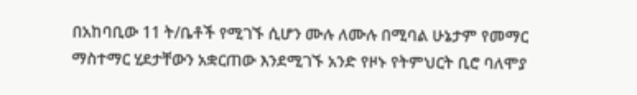በአከባቢው 11 ት/ቤቶች የሚገኙ ሲሆን ሙሉ ለሙሉ በሚባል ሁኔታም የመማር ማስተማር ሂደታቸውን አቋርጠው እንደሚገኙ አንድ የዞኑ የትምህርት ቢሮ ባለሞያ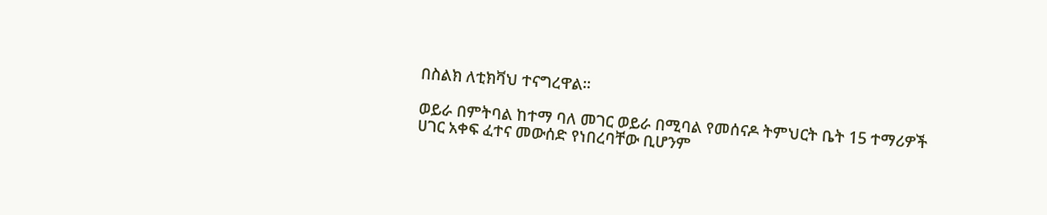በስልክ ለቲክቫህ ተናግረዋል።

ወይራ በምትባል ከተማ ባለ መገር ወይራ በሚባል የመሰናዶ ትምህርት ቤት 15 ተማሪዎች ሀገር አቀፍ ፈተና መውሰድ የነበረባቸው ቢሆንም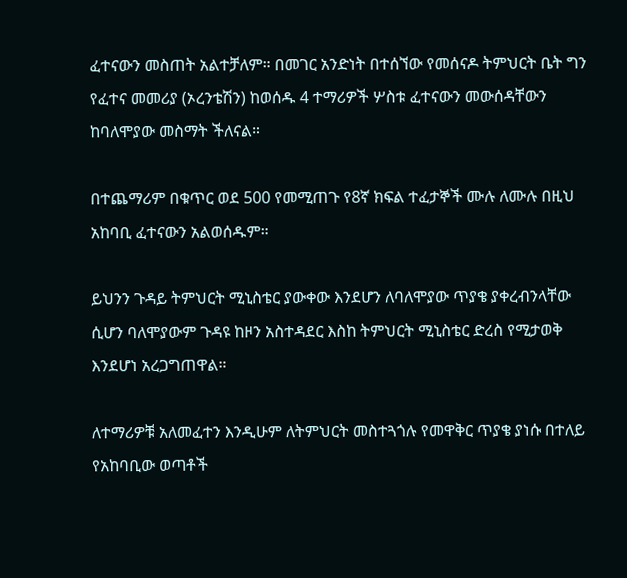ፈተናውን መስጠት አልተቻለም። በመገር አንድነት በተሰኘው የመሰናዶ ትምህርት ቤት ግን የፈተና መመሪያ (ኦረንቴሽን) ከወሰዱ 4 ተማሪዎች ሦስቱ ፈተናውን መውሰዳቸውን ከባለሞያው መስማት ችለናል።

በተጨማሪም በቁጥር ወደ 500 የመሚጠጉ የ8ኛ ክፍል ተፈታኞች ሙሉ ለሙሉ በዚህ አከባቢ ፈተናውን አልወሰዱም።

ይህንን ጉዳይ ትምህርት ሚኒስቴር ያውቀው እንደሆን ለባለሞያው ጥያቄ ያቀረብንላቸው ሲሆን ባለሞያውም ጉዳዩ ከዞን አስተዳደር እስከ ትምህርት ሚኒስቴር ድረስ የሚታወቅ እንደሆነ አረጋግጠዋል።

ለተማሪዎቹ አለመፈተን እንዲሁም ለትምህርት መስተጓጎሉ የመዋቅር ጥያቄ ያነሱ በተለይ የአከባቢው ወጣቶች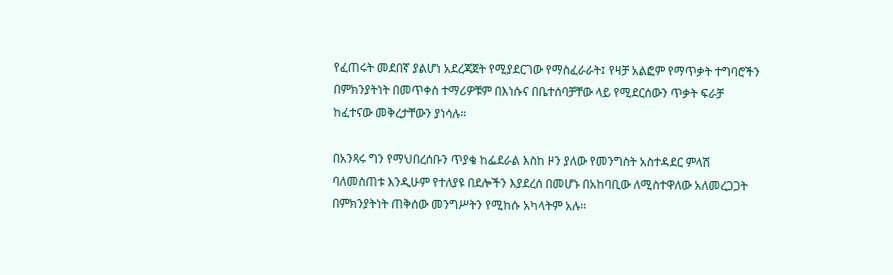የፈጠሩት መደበኛ ያልሆነ አደረጃጀት የሚያደርገው የማስፈራራት፤ የዛቻ አልፎም የማጥቃት ተግባሮችን በምክንያትነት በመጥቀስ ተማሪዎቹም በእነሱና በቤተሰባቻቸው ላይ የሚደርሰውን ጥቃት ፍራቻ ከፈተናው መቅረታቸውን ያነሳሉ።

በአንጻሩ ግን የማህበረሰቡን ጥያቄ ከፌደራል እስከ ዞን ያለው የመንግስት አስተዳደር ምላሽ ባለመስጠቱ እንዲሁም የተለያዩ በደሎችን እያደረሰ በመሆኑ በአከባቢው ለሚስተዋለው አለመረጋጋት በምክንያትነት ጠቅሰው መንግሥትን የሚከሱ አካላትም አሉ።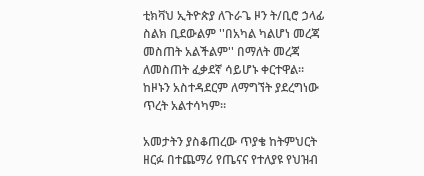ቲክቫህ ኢትዮጵያ ለጉራጌ ዞን ት/ቢሮ ኃላፊ ስልክ ቢደውልም ''በአካል ካልሆነ መረጃ መስጠት አልችልም'' በማለት መረጃ ለመስጠት ፈቃደኛ ሳይሆኑ ቀርተዋል። ከዞኑን አስተዳደርም ለማግኘት ያደረግነው ጥረት አልተሳካም።

አመታትን ያስቆጠረው ጥያቄ ከትምህርት ዘርፉ በተጨማሪ የጤናና የተለያዩ የህዝብ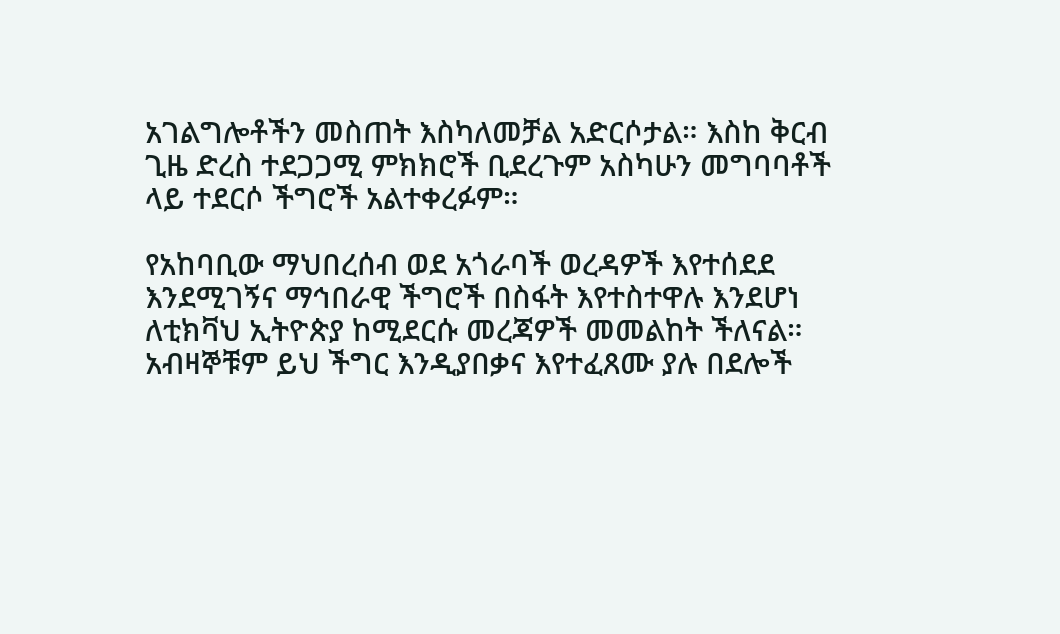አገልግሎቶችን መስጠት እስካለመቻል አድርሶታል። እስከ ቅርብ ጊዜ ድረስ ተደጋጋሚ ምክክሮች ቢደረጉም አስካሁን መግባባቶች ላይ ተደርሶ ችግሮች አልተቀረፉም።

የአከባቢው ማህበረሰብ ወደ አጎራባች ወረዳዎች እየተሰደደ እንደሚገኝና ማኅበራዊ ችግሮች በስፋት እየተስተዋሉ እንደሆነ ለቲክቫህ ኢትዮጵያ ከሚደርሱ መረጃዎች መመልከት ችለናል። አብዛኞቹም ይህ ችግር እንዲያበቃና እየተፈጸሙ ያሉ በደሎች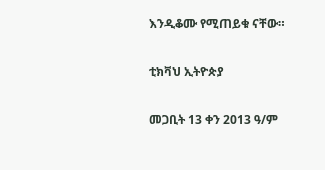እንዲቆሙ የሚጠይቁ ናቸው።

ቲክቫህ ኢትዮጵያ

መጋቢት 13 ቀን 2013 ዓ/ም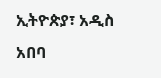ኢትዮጵያ፣ አዲስ አበባ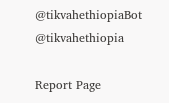@tikvahethiopiaBot @tikvahethiopia

Report Page